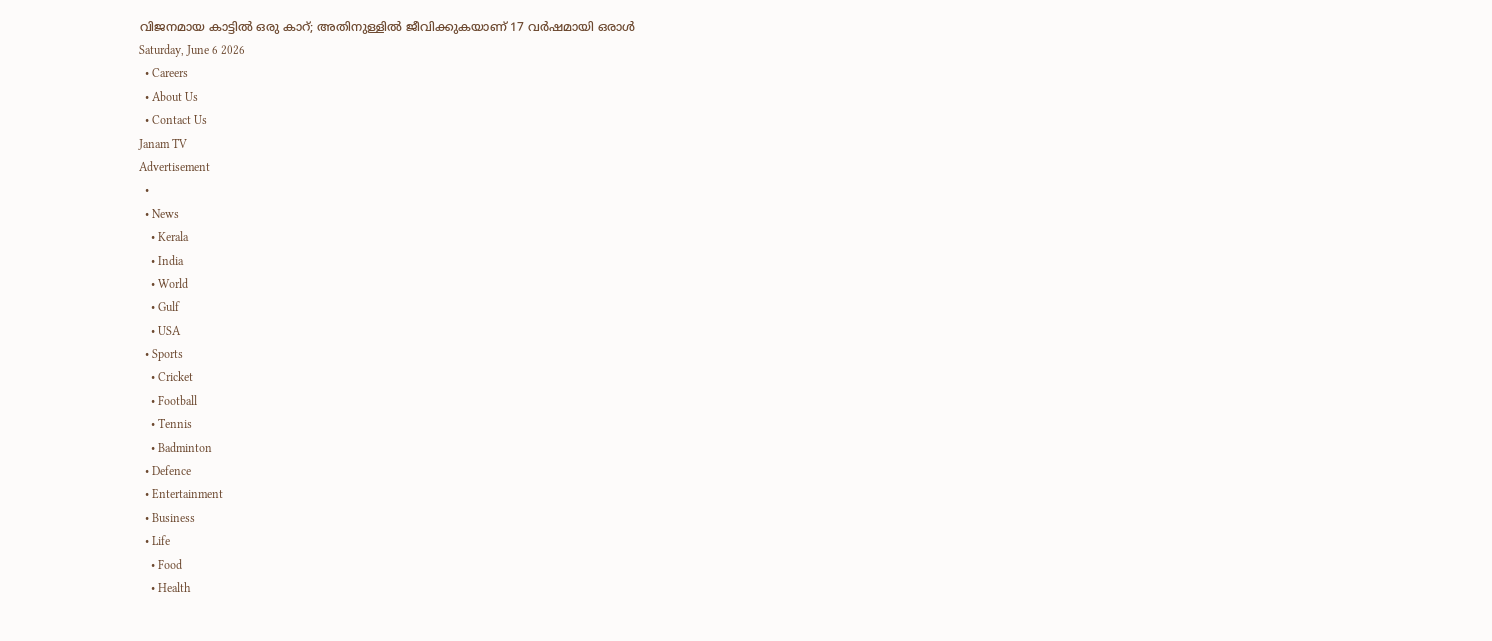വിജനമായ കാട്ടിൽ ഒരു കാറ്; അതിനുള്ളിൽ ജീവിക്കുകയാണ് 17 വർഷമായി ഒരാൾ
Saturday, June 6 2026
  • Careers
  • About Us
  • Contact Us
Janam TV
Advertisement
  •
  • News
    • Kerala
    • India
    • World
    • Gulf
    • USA
  • Sports
    • Cricket
    • Football
    • Tennis
    • Badminton
  • Defence
  • Entertainment
  • Business
  • Life
    • Food
    • Health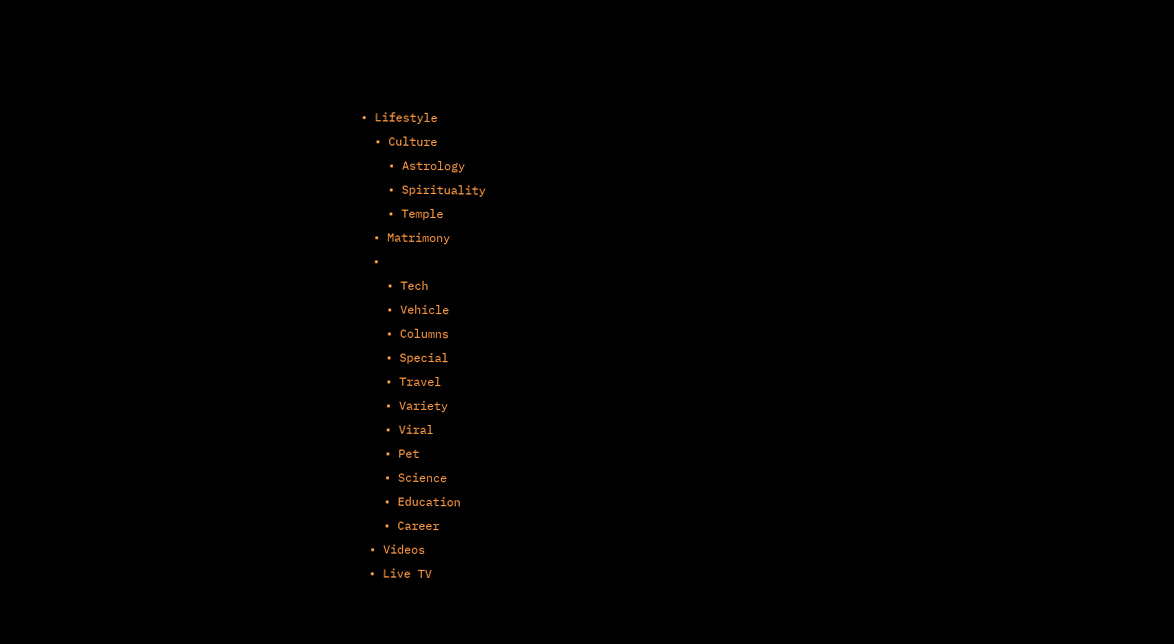• Lifestyle
  • Culture
    • Astrology
    • Spirituality
    • Temple
  • Matrimony
  •
    • Tech
    • Vehicle
    • Columns
    • Special
    • Travel
    • Variety
    • Viral
    • Pet
    • Science
    • Education
    • Career
  • Videos
  • Live TV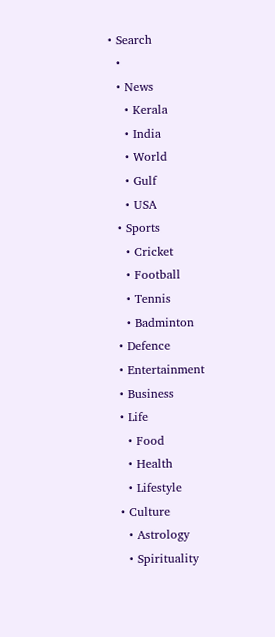• Search
  •
  • News
    • Kerala
    • India
    • World
    • Gulf
    • USA
  • Sports
    • Cricket
    • Football
    • Tennis
    • Badminton
  • Defence
  • Entertainment
  • Business
  • Life
    • Food
    • Health
    • Lifestyle
  • Culture
    • Astrology
    • Spirituality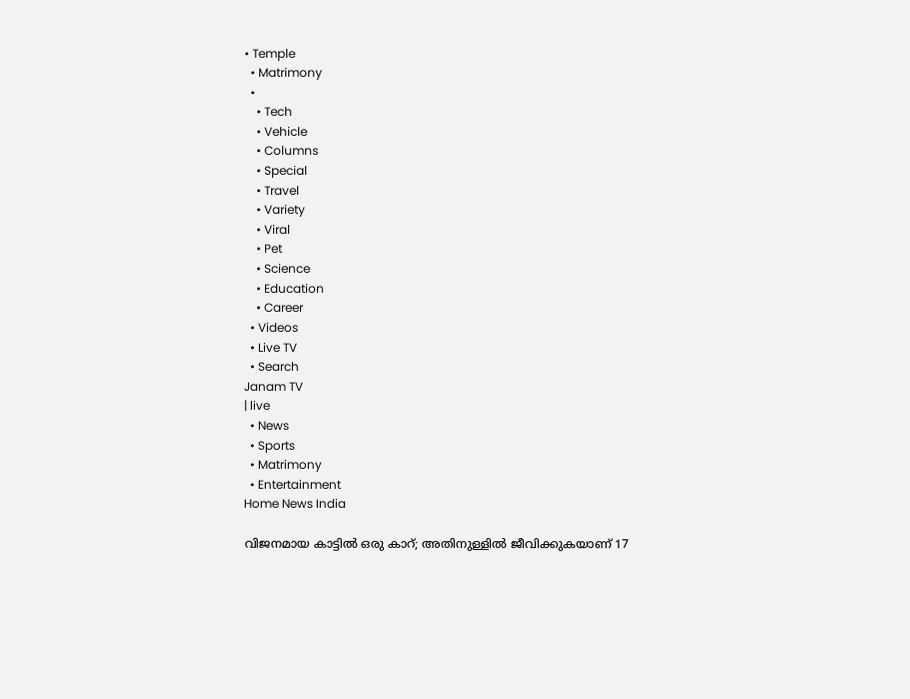• Temple
  • Matrimony
  •
    • Tech
    • Vehicle
    • Columns
    • Special
    • Travel
    • Variety
    • Viral
    • Pet
    • Science
    • Education
    • Career
  • Videos
  • Live TV
  • Search
Janam TV
| live
  • News
  • Sports
  • Matrimony
  • Entertainment
Home News India

വിജനമായ കാട്ടിൽ ഒരു കാറ്; അതിനുള്ളിൽ ജീവിക്കുകയാണ് 17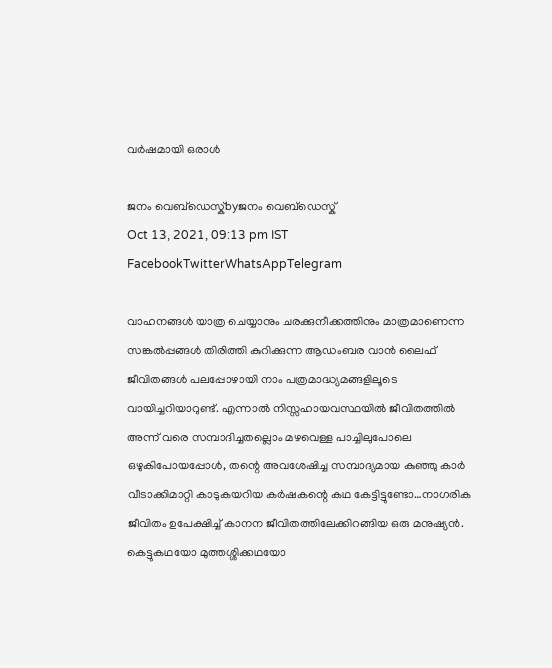വർഷമായി ഒരാൾ

ജനം വെബ്‌ഡെസ്ക്byജനം വെബ്‌ഡെസ്ക്
Oct 13, 2021, 09:13 pm IST
FacebookTwitterWhatsAppTelegram

വാഹനങ്ങൾ യാത്ര ചെയ്യാനും ചരക്കുനീക്കത്തിനും മാത്രമാണെന്ന സങ്കൽപ്പങ്ങൾ തിരിത്തി കുറിക്കുന്ന ആഡംബര വാൻ ലൈഫ് ജീവിതങ്ങൾ പലപ്പോഴായി നാം പത്രമാദ്ധ്യമങ്ങളിലൂടെ വായിച്ചറിയാറുണ്ട്. എന്നാൽ നിസ്സഹായവസ്ഥയിൽ ജീവിതത്തിൽ അന്ന് വരെ സമ്പാദിച്ചതല്ലൊം മഴവെള്ള പാച്ചിലുപോലെ ഒഴുകിപോയപ്പോൾ, തന്റെ അവശേഷിച്ച സമ്പാദ്യമായ കുഞ്ഞു കാർ വീടാക്കിമാറ്റി കാടുകയറിയ കർഷകന്റെ കഥ കേട്ടിട്ടുണ്ടോ…നാഗരിക ജീവിതം ഉപേക്ഷിച്ച് കാനന ജീവിതത്തിലേക്കിറങ്ങിയ ഒരു മനുഷ്യൻ. കെട്ടുകഥയോ മുത്തശ്ശിക്കഥയോ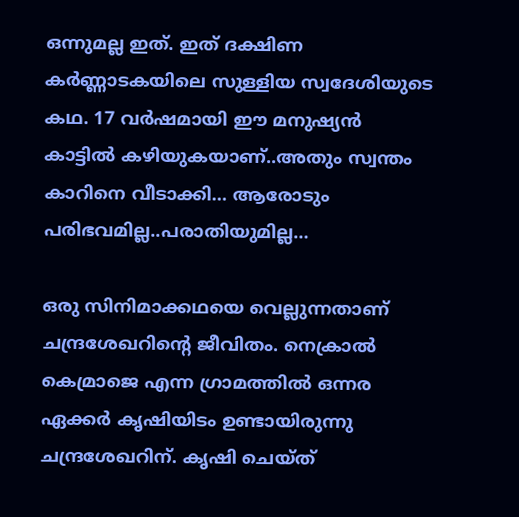ഒന്നുമല്ല ഇത്. ഇത് ദക്ഷിണ കർണ്ണാടകയിലെ സുള്ളിയ സ്വദേശിയുടെ കഥ. 17 വർഷമായി ഈ മനുഷ്യൻ കാട്ടിൽ കഴിയുകയാണ്..അതും സ്വന്തം കാറിനെ വീടാക്കി… ആരോടും പരിഭവമില്ല..പരാതിയുമില്ല…

ഒരു സിനിമാക്കഥയെ വെല്ലുന്നതാണ് ചന്ദ്രശേഖറിന്റെ ജീവിതം. നെക്രാൽ കെമ്രാജെ എന്ന ഗ്രാമത്തിൽ ഒന്നര ഏക്കർ കൃഷിയിടം ഉണ്ടായിരുന്നു ചന്ദ്രശേഖറിന്. കൃഷി ചെയ്ത്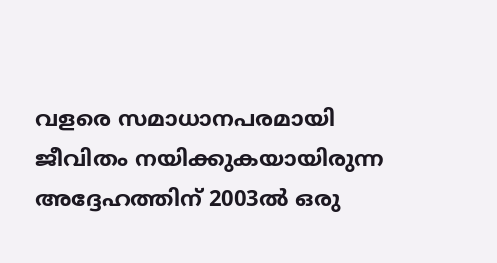വളരെ സമാധാനപരമായി ജീവിതം നയിക്കുകയായിരുന്ന അദ്ദേഹത്തിന് 2003ൽ ഒരു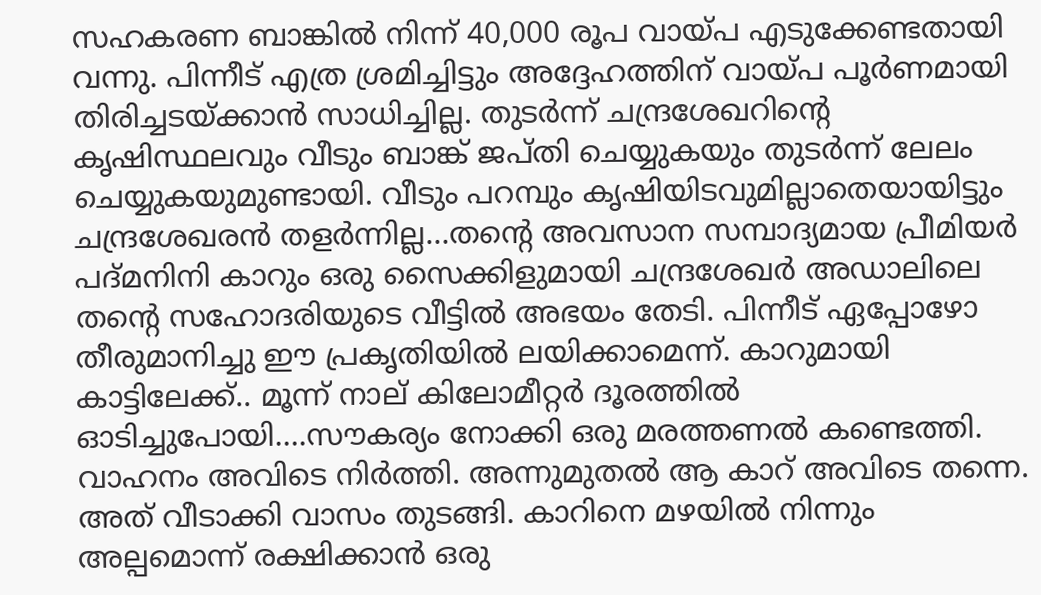സഹകരണ ബാങ്കിൽ നിന്ന് 40,000 രൂപ വായ്പ എടുക്കേണ്ടതായി വന്നു. പിന്നീട് എത്ര ശ്രമിച്ചിട്ടും അദ്ദേഹത്തിന് വായ്പ പൂർണമായി തിരിച്ചടയ്‌ക്കാൻ സാധിച്ചില്ല. തുടർന്ന് ചന്ദ്രശേഖറിന്റെ കൃഷിസ്ഥലവും വീടും ബാങ്ക് ജപ്തി ചെയ്യുകയും തുടർന്ന് ലേലം ചെയ്യുകയുമുണ്ടായി. വീടും പറമ്പും കൃഷിയിടവുമില്ലാതെയായിട്ടും ചന്ദ്രശേഖരൻ തളർന്നില്ല…തന്റെ അവസാന സമ്പാദ്യമായ പ്രീമിയർ പദ്മനിനി കാറും ഒരു സൈക്കിളുമായി ചന്ദ്രശേഖർ അഡാലിലെ തന്റെ സഹോദരിയുടെ വീട്ടിൽ അഭയം തേടി. പിന്നീട് ഏപ്പോഴോ തീരുമാനിച്ചു ഈ പ്രകൃതിയിൽ ലയിക്കാമെന്ന്. കാറുമായി കാട്ടിലേക്ക്.. മൂന്ന് നാല് കിലോമീറ്റർ ദൂരത്തിൽ ഓടിച്ചുപോയി….സൗകര്യം നോക്കി ഒരു മരത്തണൽ കണ്ടെത്തി. വാഹനം അവിടെ നിർത്തി. അന്നുമുതൽ ആ കാറ് അവിടെ തന്നെ. അത് വീടാക്കി വാസം തുടങ്ങി. കാറിനെ മഴയിൽ നിന്നും അല്പമൊന്ന് രക്ഷിക്കാൻ ഒരു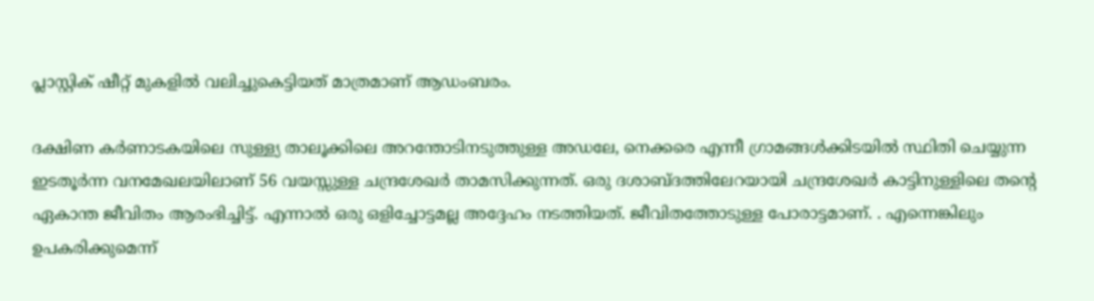പ്ലാസ്റ്റിക് ഷീറ്റ് മുകളിൽ വലിച്ചുകെട്ടിയത് മാത്രമാണ് ആഡംബരം.

ദക്ഷിണ കർണാടകയിലെ സുള്ള്യ താലൂക്കിലെ അറന്തോടിനടുത്തുള്ള അഡലേ, നെക്കരെ എന്നീ ഗ്രാമങ്ങൾക്കിടയിൽ സ്ഥിതി ചെയ്യുന്ന ഇടതൂർന്ന വനമേഖലയിലാണ് 56 വയസ്സുള്ള ചന്ദ്രശേഖർ താമസിക്കുന്നത്. ഒരു ദശാബ്ദത്തിലേറയായി ചന്ദ്രശേഖർ കാട്ടിനുള്ളിലെ തന്റെ ഏകാന്ത ജീവിതം ആരംഭിച്ചിട്ട്. എന്നാൽ ഒരു ഒളിച്ചോട്ടമല്ല അദ്ദേഹം നടത്തിയത്. ജീവിതത്തോടുള്ള പോരാട്ടമാണ്. . എന്നെങ്കിലും ഉപകരിക്കുമെന്ന്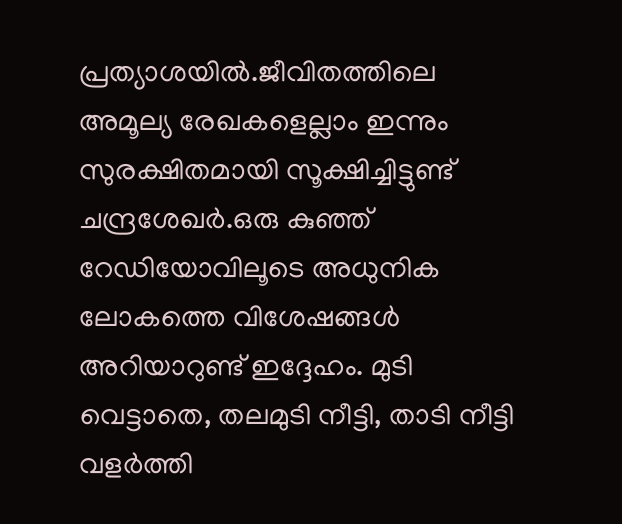പ്രത്യാശയിൽ.ജീവിതത്തിലെ അമൂല്യ രേഖകളെല്ലാം ഇന്നും സുരക്ഷിതമായി സൂക്ഷിച്ചിട്ടുണ്ട് ചന്ദ്രശേഖർ.ഒരു കുഞ്ഞ് റേഡിയോവിലൂടെ അധുനിക ലോകത്തെ വിശേഷങ്ങൾ അറിയാറുണ്ട് ഇദ്ദേഹം. മുടി വെട്ടാതെ, തലമുടി നീട്ടി, താടി നീട്ടി വളർത്തി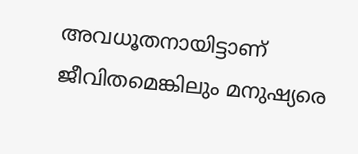അവധൂതനായിട്ടാണ് ജീവിതമെങ്കിലും മനുഷ്യരെ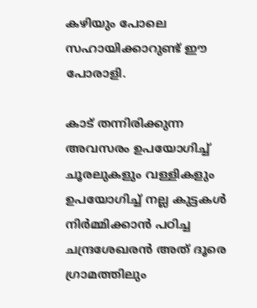കഴിയും പോലെ സഹായിക്കാറുണ്ട് ഈ പോരാളി.

കാട് തന്നിരിക്കുന്ന അവസരം ഉപയോഗിച്ച് ചൂരലുകളും വള്ളികളും ഉപയോഗിച്ച് നല്ല കുട്ടകൾ നിർമ്മിക്കാൻ പഠിച്ച ചന്ദ്രശേഖരൻ അത് ദൂരെ ഗ്രാമത്തിലും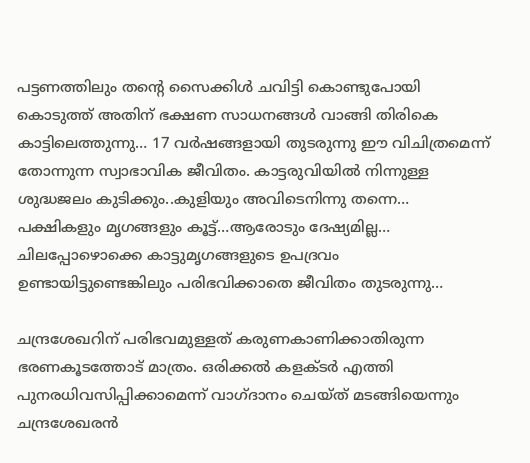പട്ടണത്തിലും തന്റെ സൈക്കിൾ ചവിട്ടി കൊണ്ടുപോയി കൊടുത്ത് അതിന് ഭക്ഷണ സാധനങ്ങൾ വാങ്ങി തിരികെ കാട്ടിലെത്തുന്നു… 17 വർഷങ്ങളായി തുടരുന്നു ഈ വിചിത്രമെന്ന് തോന്നുന്ന സ്വാഭാവിക ജീവിതം. കാട്ടരുവിയിൽ നിന്നുള്ള ശുദ്ധജലം കുടിക്കും..കുളിയും അവിടെനിന്നു തന്നെ… പക്ഷികളും മൃഗങ്ങളും കൂട്ട്…ആരോടും ദേഷ്യമില്ല… ചിലപ്പോഴൊക്കെ കാട്ടുമൃഗങ്ങളുടെ ഉപദ്രവം ഉണ്ടായിട്ടുണ്ടെങ്കിലും പരിഭവിക്കാതെ ജീവിതം തുടരുന്നു…

ചന്ദ്രശേഖറിന് പരിഭവമുള്ളത് കരുണകാണിക്കാതിരുന്ന ഭരണകൂടത്തോട് മാത്രം. ഒരിക്കൽ കളക്ടർ എത്തി പുനരധിവസിപ്പിക്കാമെന്ന് വാഗ്ദാനം ചെയ്ത് മടങ്ങിയെന്നും ചന്ദ്രശേഖരൻ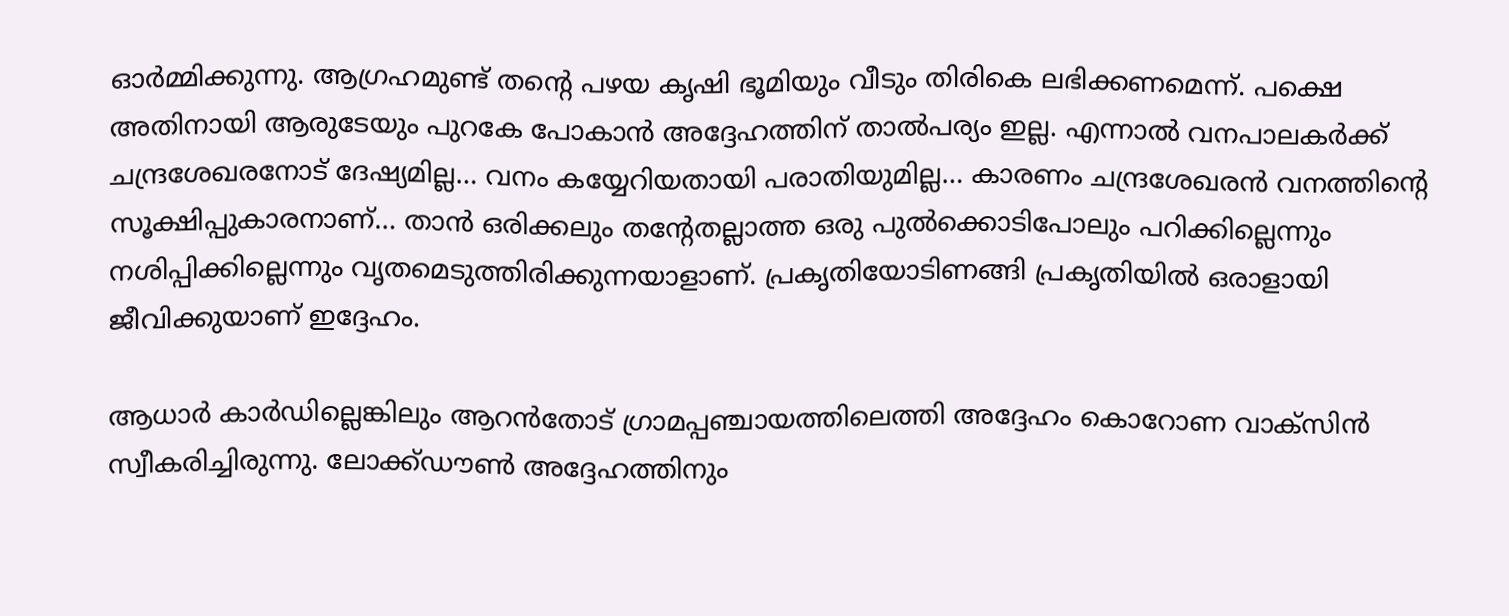ഓർമ്മിക്കുന്നു. ആഗ്രഹമുണ്ട് തന്റെ പഴയ കൃഷി ഭൂമിയും വീടും തിരികെ ലഭിക്കണമെന്ന്. പക്ഷെ അതിനായി ആരുടേയും പുറകേ പോകാൻ അദ്ദേഹത്തിന് താൽപര്യം ഇല്ല. എന്നാൽ വനപാലകർക്ക് ചന്ദ്രശേഖരനോട് ദേഷ്യമില്ല… വനം കയ്യേറിയതായി പരാതിയുമില്ല… കാരണം ചന്ദ്രശേഖരൻ വനത്തിന്റെ സൂക്ഷിപ്പുകാരനാണ്… താൻ ഒരിക്കലും തന്റേതല്ലാത്ത ഒരു പുൽക്കൊടിപോലും പറിക്കില്ലെന്നും നശിപ്പിക്കില്ലെന്നും വൃതമെടുത്തിരിക്കുന്നയാളാണ്. പ്രകൃതിയോടിണങ്ങി പ്രകൃതിയിൽ ഒരാളായി ജീവിക്കുയാണ് ഇദ്ദേഹം.

ആധാർ കാർഡില്ലെങ്കിലും ആറൻതോട് ഗ്രാമപ്പഞ്ചായത്തിലെത്തി അദ്ദേഹം കൊറോണ വാക്‌സിൻ സ്വീകരിച്ചിരുന്നു. ലോക്ക്ഡൗൺ അദ്ദേഹത്തിനും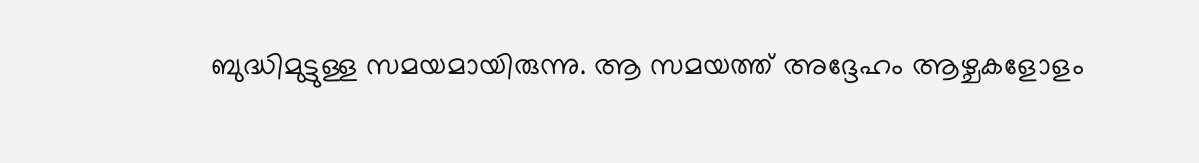ബുദ്ധിമുട്ടുള്ള സമയമായിരുന്നു. ആ സമയത്ത് അദ്ദേഹം ആഴ്ചകളോളം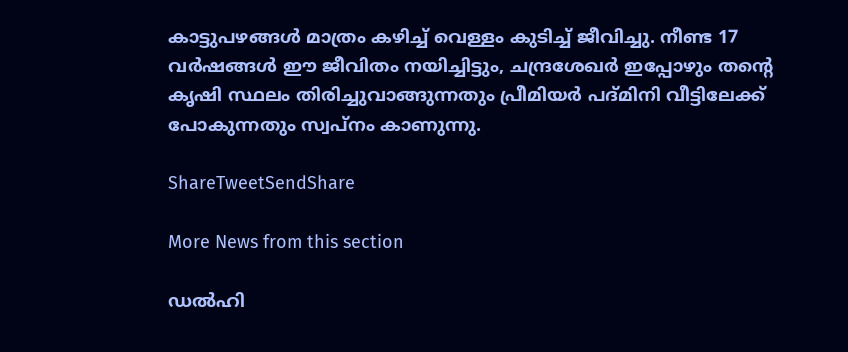കാട്ടുപഴങ്ങൾ മാത്രം കഴിച്ച് വെള്ളം കുടിച്ച് ജീവിച്ചു. നീണ്ട 17 വർഷങ്ങൾ ഈ ജീവിതം നയിച്ചിട്ടും, ചന്ദ്രശേഖർ ഇപ്പോഴും തന്റെ കൃഷി സ്ഥലം തിരിച്ചുവാങ്ങുന്നതും പ്രീമിയർ പദ്മിനി വീട്ടിലേക്ക് പോകുന്നതും സ്വപ്നം കാണുന്നു.

ShareTweetSendShare

More News from this section

ഡല്‍ഹി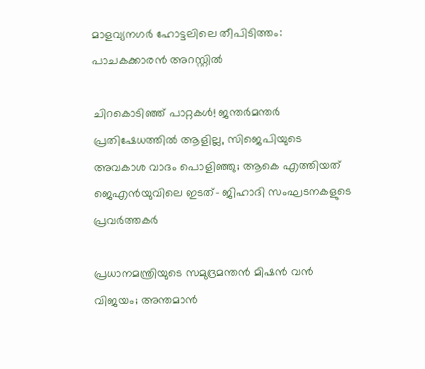മാളവ്യനഗർ ഹോട്ടലിലെ തീപിടിത്തം: പാചകക്കാരന്‍ അറസ്റ്റില്‍

ചിറകൊടിഞ്ഞ് പാറ്റകൾ! ജന്തർമന്തർ പ്രതിഷേധത്തിൽ ആളില്ല, സിജെപിയുടെ അവകാശ വാദം പൊളിഞ്ഞു; ആകെ എത്തിയത് ജെഎൻയുവിലെ ഇടത്- ജിഹാദി സംഘടനകളുടെ പ്രവർത്തകർ

പ്രധാനമന്ത്രിയുടെ സമുദ്രമന്തൻ മിഷൻ വൻ വിജയം; അന്തമാൻ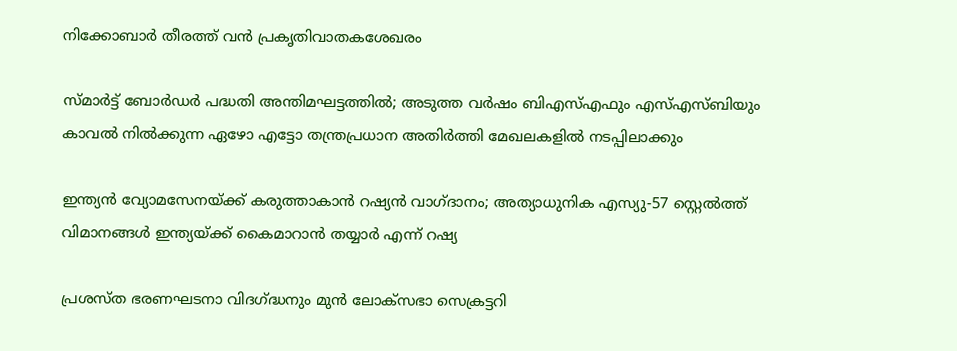നിക്കോബാർ തീരത്ത് വൻ പ്രകൃതിവാതകശേഖരം

സ്മാര്‍ട്ട് ബോര്‍ഡര്‍ പദ്ധതി അന്തിമഘട്ടത്തില്‍; അടുത്ത വര്‍ഷം ബിഎസ്എഫും എസ്എസ്ബിയും കാവല്‍ നില്‍ക്കുന്ന ഏഴോ എട്ടോ തന്ത്രപ്രധാന അതിര്‍ത്തി മേഖലകളില്‍ നടപ്പിലാക്കും

ഇന്ത്യന്‍ വ്യോമസേനയ്‌ക്ക് കരുത്താകാന്‍ റഷ്യന്‍ വാഗ്ദാനം; അത്യാധുനിക എസ്യു-57 സ്റ്റെല്‍ത്ത് വിമാനങ്ങള്‍ ഇന്ത്യയ്‌ക്ക് കൈമാറാന്‍ തയ്യാര്‍ എന്ന് റഷ്യ

പ്രശസ്ത ഭരണഘടനാ വിദഗ്‌ദ്ധനും മുന്‍ ലോക്സഭാ സെക്രട്ടറി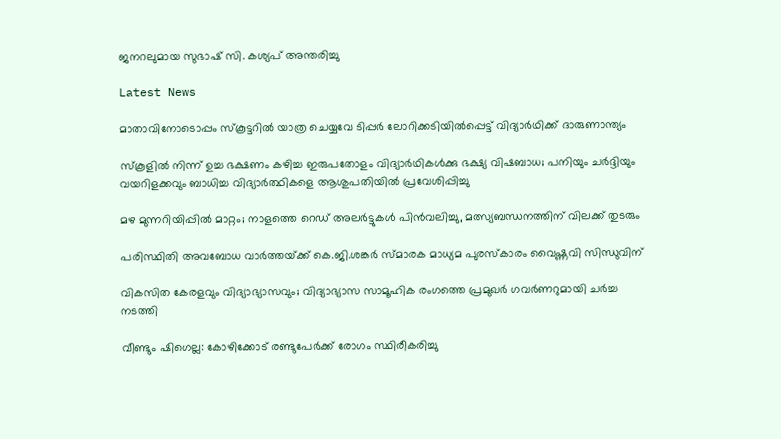ജനറലുമായ സുഭാഷ് സി. കശ്യപ് അന്തരിച്ചു

Latest News

മാതാവിനോടൊപ്പം സ്‌കൂട്ടറില്‍ യാത്ര ചെയ്യവേ ടിപ്പര്‍ ലോറിക്കടിയില്‍പ്പെട്ട് വിദ്യാര്‍ഥിക്ക് ദാരുണാന്ത്യം

സ്‌കൂളില്‍ നിന്ന് ഉച്ച ഭക്ഷണം കഴിച്ച ഇരുപതോളം വിദ്യാര്‍ഥികള്‍ക്കു ഭക്ഷ്യ വിഷബാധ; പനിയും ചര്‍ദ്ദിയും വയറിളക്കവും ബാധിച്ച വിദ്യാര്‍ത്ഥികളെ ആശുപതിയിൽ പ്രവേശിപ്പിച്ചു

മഴ മുന്നറിയിപ്പിൽ മാറ്റം; നാളത്തെ റെഡ് അലർട്ടുകൾ പിൻവലിച്ചു, മത്സ്യബന്ധനത്തിന് വിലക്ക് തുടരും

പരിസ്ഥിതി അവബോധ വാർത്തയ്‌ക്ക് കെ.ജി.ശങ്കർ സ്‌മാരക മാധ്യമ പുരസ്കാരം വൈഷ്ണവി സിന്ധുവിന്

വികസിത കേരളവും വിദ്യാഭ്യാസവും; വിദ്യാഭ്യാസ സാമൂഹിക രംഗത്തെ പ്രമുഖര്‍ ഗവര്‍ണറുമായി ചര്‍ച്ച നടത്തി

വീണ്ടും ഷിഗെല്ല: കോഴിക്കോട് രണ്ടുപേര്‍ക്ക് രോഗം സ്ഥിരീകരിച്ചു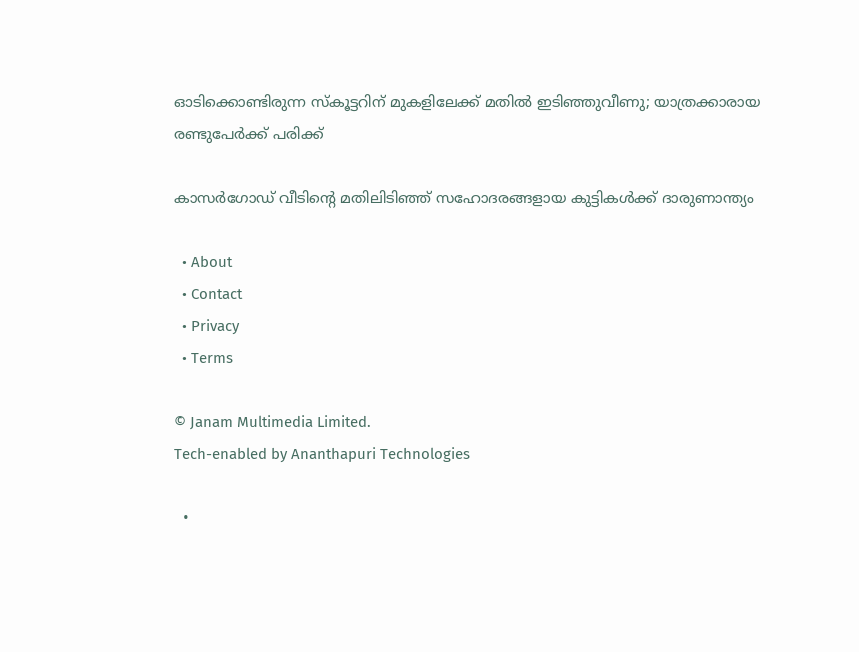ഓടിക്കൊണ്ടിരുന്ന സ്കൂട്ടറിന് മുകളിലേക്ക് മതില്‍ ഇടിഞ്ഞുവീണു; യാത്രക്കാരായ രണ്ടുപേര്‍ക്ക് പരിക്ക്

കാസര്‍ഗോഡ് വീടിന്റെ മതിലിടിഞ്ഞ് സഹോദരങ്ങളായ കുട്ടികള്‍ക്ക് ദാരുണാന്ത്യം

  • About
  • Contact
  • Privacy
  • Terms

© Janam Multimedia Limited.
Tech-enabled by Ananthapuri Technologies

  •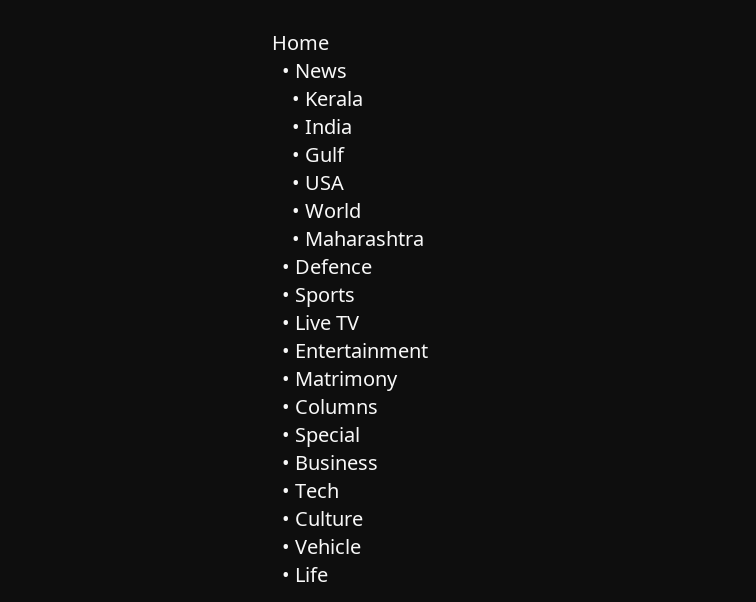Home
  • News
    • Kerala
    • India
    • Gulf
    • USA
    • World
    • Maharashtra
  • Defence
  • Sports
  • Live TV
  • Entertainment
  • Matrimony
  • Columns
  • Special
  • Business
  • Tech
  • Culture
  • Vehicle
  • Life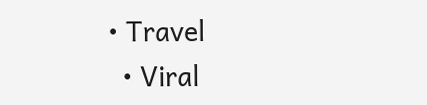• Travel
  • Viral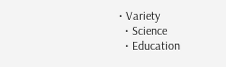• Variety
  • Science
  • Education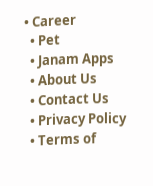• Career
  • Pet
  • Janam Apps
  • About Us
  • Contact Us
  • Privacy Policy
  • Terms of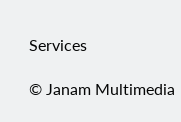Services

© Janam Multimedia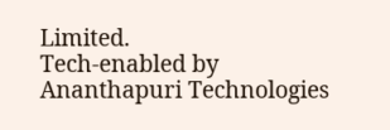Limited.
Tech-enabled by Ananthapuri Technologies